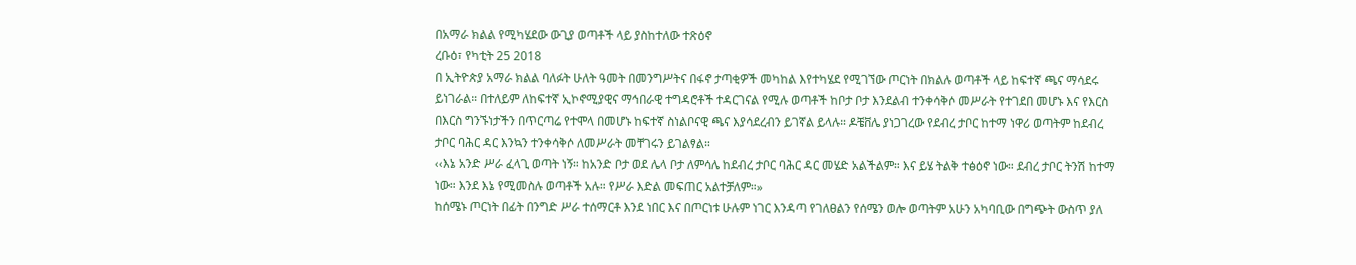በአማራ ክልል የሚካሄደው ውጊያ ወጣቶች ላይ ያስከተለው ተጽዕኖ
ረቡዕ፣ የካቲት 25 2018
በ ኢትዮጵያ አማራ ክልል ባለፉት ሁለት ዓመት በመንግሥትና በፋኖ ታጣቂዎች መካከል እየተካሄደ የሚገኘው ጦርነት በክልሉ ወጣቶች ላይ ከፍተኛ ጫና ማሳደሩ ይነገራል። በተለይም ለከፍተኛ ኢኮኖሚያዊና ማኅበራዊ ተግዳሮቶች ተዳርገናል የሚሉ ወጣቶች ከቦታ ቦታ እንደልብ ተንቀሳቅሶ መሥራት የተገደበ መሆኑ እና የእርስ በእርስ ግንኙነታችን በጥርጣሬ የተሞላ በመሆኑ ከፍተኛ ስነልቦናዊ ጫና እያሳደረብን ይገኛል ይላሉ። ዶቼቨሌ ያነጋገረው የደብረ ታቦር ከተማ ነዋሪ ወጣትም ከደብረ ታቦር ባሕር ዳር እንኳን ተንቀሳቅሶ ለመሥራት መቸገሩን ይገልፃል።
‹‹እኔ አንድ ሥራ ፈላጊ ወጣት ነኝ። ከአንድ ቦታ ወደ ሌላ ቦታ ለምሳሌ ከደብረ ታቦር ባሕር ዳር መሄድ አልችልም። እና ይሄ ትልቅ ተፅዕኖ ነው። ደብረ ታቦር ትንሽ ከተማ ነው። እንደ እኔ የሚመስሉ ወጣቶች አሉ። የሥራ እድል መፍጠር አልተቻለም።»
ከሰሜኑ ጦርነት በፊት በንግድ ሥራ ተሰማርቶ እንደ ነበር እና በጦርነቱ ሁሉም ነገር እንዳጣ የገለፀልን የሰሜን ወሎ ወጣትም አሁን አካባቢው በግጭት ውስጥ ያለ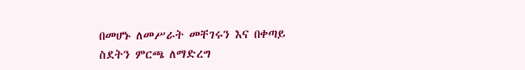በመሆኑ ለመሥራት መቸገሩን እና በቀጣይ ስደትን ምርጫ ለማድረግ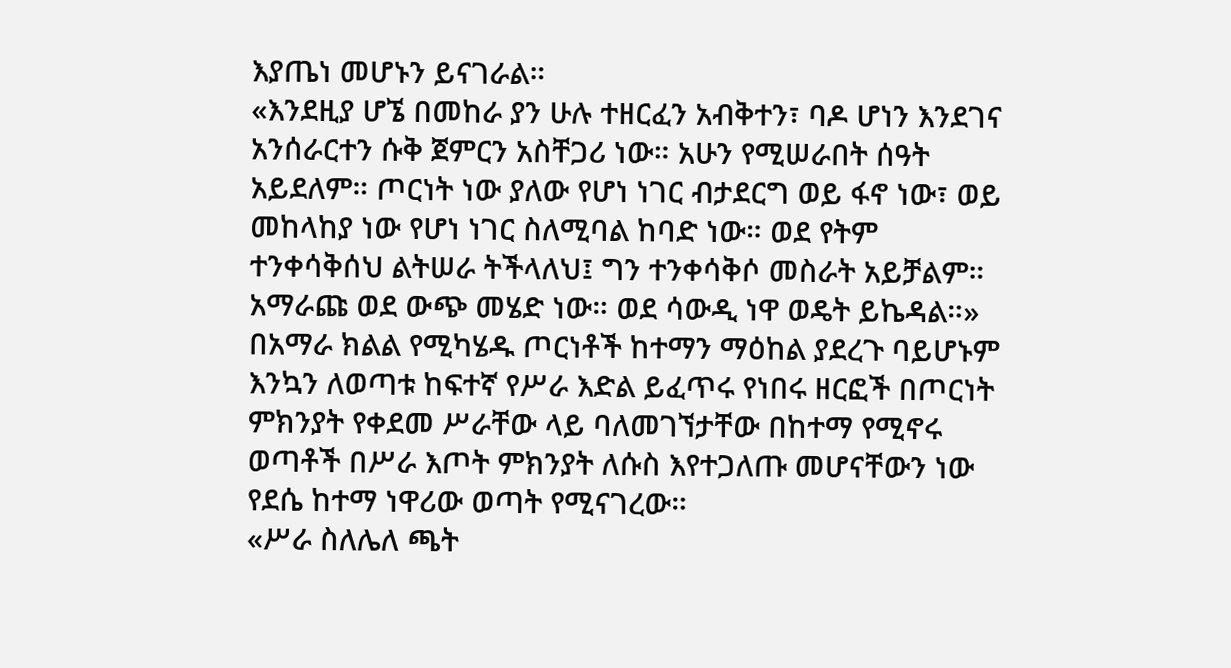እያጤነ መሆኑን ይናገራል።
«እንደዚያ ሆኜ በመከራ ያን ሁሉ ተዘርፈን አብቅተን፣ ባዶ ሆነን እንደገና አንሰራርተን ሱቅ ጀምርን አስቸጋሪ ነው። አሁን የሚሠራበት ሰዓት አይደለም። ጦርነት ነው ያለው የሆነ ነገር ብታደርግ ወይ ፋኖ ነው፣ ወይ መከላከያ ነው የሆነ ነገር ስለሚባል ከባድ ነው። ወደ የትም ተንቀሳቅሰህ ልትሠራ ትችላለህ፤ ግን ተንቀሳቅሶ መስራት አይቻልም። አማራጩ ወደ ውጭ መሄድ ነው። ወደ ሳውዲ ነዋ ወዴት ይኬዳል።»
በአማራ ክልል የሚካሄዱ ጦርነቶች ከተማን ማዕከል ያደረጉ ባይሆኑም እንኳን ለወጣቱ ከፍተኛ የሥራ እድል ይፈጥሩ የነበሩ ዘርፎች በጦርነት ምክንያት የቀደመ ሥራቸው ላይ ባለመገኘታቸው በከተማ የሚኖሩ ወጣቶች በሥራ እጦት ምክንያት ለሱስ እየተጋለጡ መሆናቸውን ነው የደሴ ከተማ ነዋሪው ወጣት የሚናገረው።
«ሥራ ስለሌለ ጫት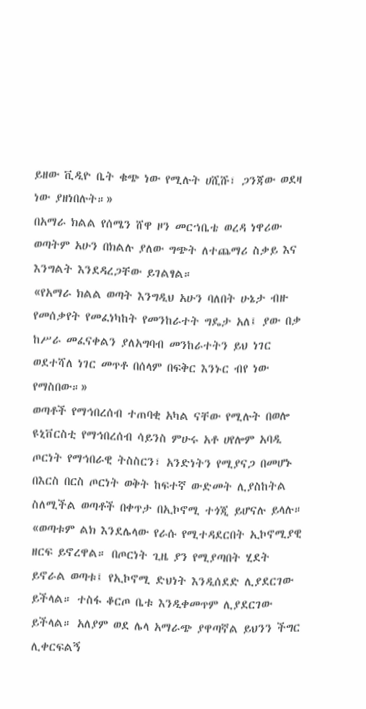ይዘው ቪዲዮ ቤት ቁጭ ነው የሚሉት ሀሺሹ፣ ጋንጃው ወደዛ ነው ያዘነበሉት።»
በአማራ ክልል የሰሜን ሸዋ ዞን መርኀቤቴ ወረዳ ነዋሪው ወጣትም አሁን በክልሉ ያለው ግጭት ለተጨማሪ ስቃይ እና እንግልት እንደዳረጋቸው ይገልፃል።
«የአማራ ክልል ወጣት እንግዲህ አሁን ባለበት ሁኔታ ብዙ የመሰቃየት የመፈነካከት የመንከራተት ግዴታ አለ፤ ያው በቃ ከሥራ መፈናቀልን ያለአግባብ መንከራተትን ይህ ነገር ወደተሻለ ነገር መጥቶ በሰላም በፍቅር እንኑር ብየ ነው የማስበው።»
ወጣቶች የማኅበረሰብ ተጠባቂ አካል ናቸው የሚሉት በወሎ ዩኒቨርስቲ የማኅበረሰብ ሳይንስ ምሁሩ አቶ ሀየሎም አባዲ ጦርነት የማኅበራዊ ትስስርን፣ አንድነትን የሚያናጋ በመሆኑ በእርስ በርስ ጦርነት ወቅት ከፍተኛ ውድመት ሊያስከትል ስለሚችል ወጣቶች በቀጥታ በኢኮኖሚ ተጎጂ ይሆናሉ ይላሉ።
«ወጣቱም ልክ እንደሌላው የራሱ የሚተዳደርበት ኢኮኖሚያዊ ዘርፍ ይኖረዋል። በጦርነት ጊዜ ያን የሚያጣበት ሂደት ይኖራል ወጣቱ፤ የኢኮኖሚ ድህነት እንዲሰደድ ሊያደርገው ይችላል። ተስፋ ቆርጦ ቤቱ እንዲቀመጥም ሊያደርገው ይችላል። አለያም ወደ ሌላ አማራጭ ያዋጣኛል ይህንን ችግር ሊቀርፍልኝ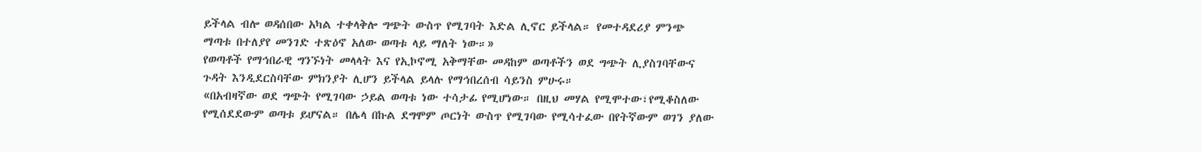ይችላል ብሎ ወዳሰበው አካል ተቀላቅሎ ግጭት ውስጥ የሚገባት እድል ሊኖር ይችላል። የመተዳደሪያ ምንጭ ማጣቱ በተለያየ መንገድ ተጽዕኖ አለው ወጣቱ ላይ ማለት ነው።»
የወጣቶች የማኅበራዊ ግንኙነት መላላት እና የኢኮኖሚ አቅማቸው መዳከም ወጣቶችን ወደ ግጭት ሊያስገባቸውና ጉዳት እንዲደርስባቸው ምክንያት ሊሆን ይችላል ይላሉ የማኅበረሰብ ሳይንስ ምሁሩ።
«በአብዛኛው ወደ ግጭት የሚገባው ኃይል ወጣቱ ነው ተሳታፊ የሚሆነው። በዚህ መሃል የሚሞተው፣የሚቆስለው የሚሰደደውም ወጣቱ ይሆናል። በሌላ በኩል ደግሞም ጦርነት ውስጥ የሚገባው የሚሳተፈው በየትኛውም ወገን ያለው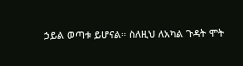ኃይል ወጣቱ ይሆናል። ስለዚህ ለአካል ጉዳት ሞት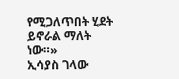የሚጋለጥበት ሂደት ይኖራል ማለት ነው።»
ኢሳያስ ገላው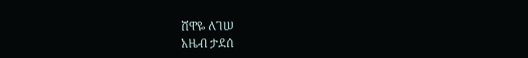ሸዋዬ ለገሠ
አዜብ ታደሰ